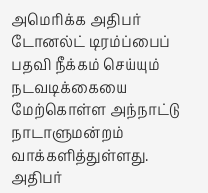அமெரிக்க அதிபர் டோனல்ட் டிரம்ப்பைப் பதவி நீக்கம் செய்யும் நடவடிக்கையை மேற்கொள்ள அந்நாட்டு நாடாளுமன்றம் வாக்களித்துள்ளது.
அதிபர்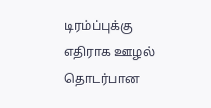டிரம்ப்புக்கு எதிராக ஊழல் தொடர்பான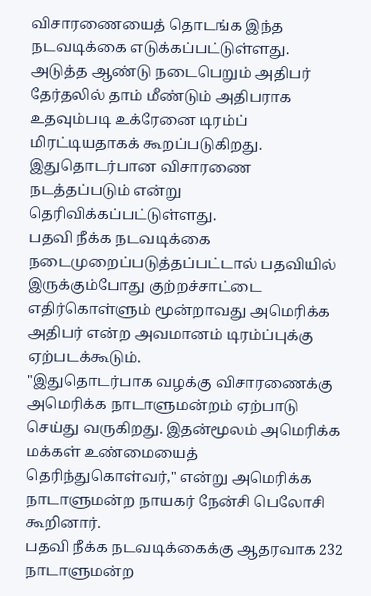விசாரணையைத் தொடங்க இந்த நடவடிக்கை எடுக்கப்பட்டுள்ளது. அடுத்த ஆண்டு நடைபெறும் அதிபர் தேர்தலில் தாம் மீண்டும் அதிபராக உதவும்படி உக்ரேனை டிரம்ப் மிரட்டியதாகக் கூறப்படுகிறது. இதுதொடர்பான விசாரணை நடத்தப்படும் என்று தெரிவிக்கப்பட்டுள்ளது.
பதவி நீக்க நடவடிக்கை நடைமுறைப்படுத்தப்பட்டால் பதவியில் இருக்கும்போது குற்றச்சாட்டை எதிர்கொள்ளும் மூன்றாவது அமெரிக்க அதிபர் என்ற அவமானம் டிரம்ப்புக்கு ஏற்படக்கூடும்.
"இதுதொடர்பாக வழக்கு விசாரணைக்கு அமெரிக்க நாடாளுமன்றம் ஏற்பாடு செய்து வருகிறது. இதன்மூலம் அமெரிக்க மக்கள் உண்மையைத் தெரிந்துகொள்வர்," என்று அமெரிக்க நாடாளுமன்ற நாயகர் நேன்சி பெலோசி கூறினார்.
பதவி நீக்க நடவடிக்கைக்கு ஆதரவாக 232 நாடாளுமன்ற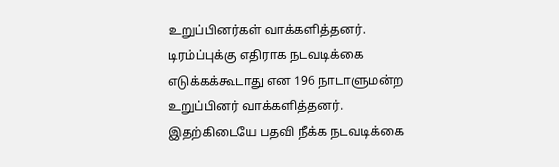உறுப்பினர்கள் வாக்களித்தனர்.
டிரம்ப்புக்கு எதிராக நடவடிக்கை எடுக்கக்கூடாது என 196 நாடாளுமன்ற உறுப்பினர் வாக்களித்தனர்.
இதற்கிடையே பதவி நீக்க நடவடிக்கை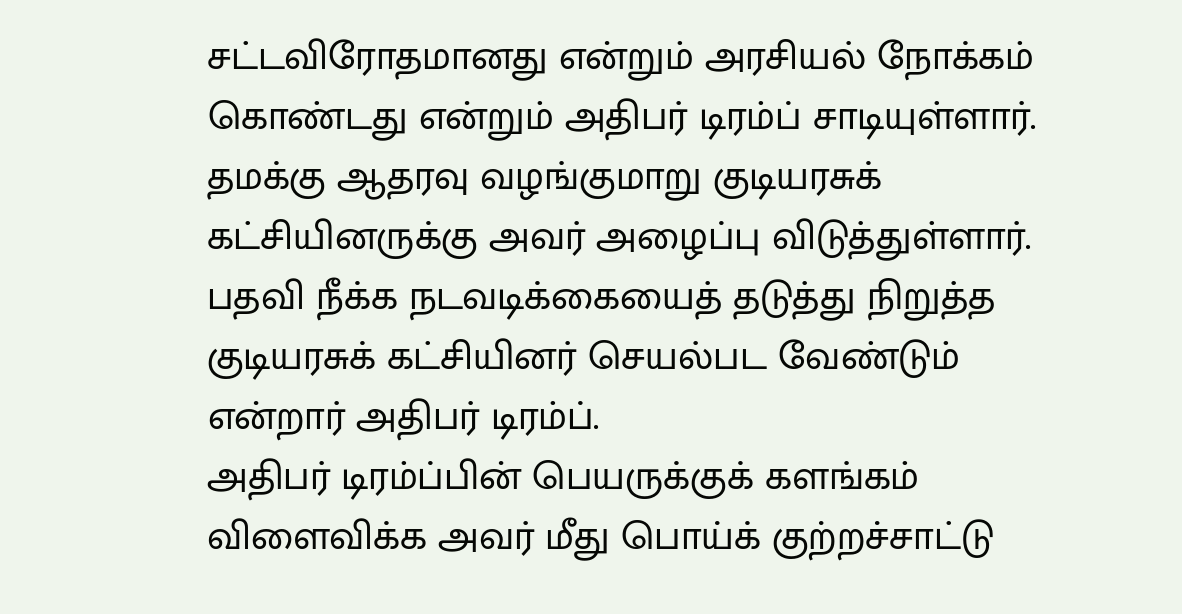சட்டவிரோதமானது என்றும் அரசியல் நோக்கம் கொண்டது என்றும் அதிபர் டிரம்ப் சாடியுள்ளார். தமக்கு ஆதரவு வழங்குமாறு குடியரசுக் கட்சியினருக்கு அவர் அழைப்பு விடுத்துள்ளார்.
பதவி நீக்க நடவடிக்கையைத் தடுத்து நிறுத்த குடியரசுக் கட்சியினர் செயல்பட வேண்டும் என்றார் அதிபர் டிரம்ப்.
அதிபர் டிரம்ப்பின் பெயருக்குக் களங்கம் விளைவிக்க அவர் மீது பொய்க் குற்றச்சாட்டு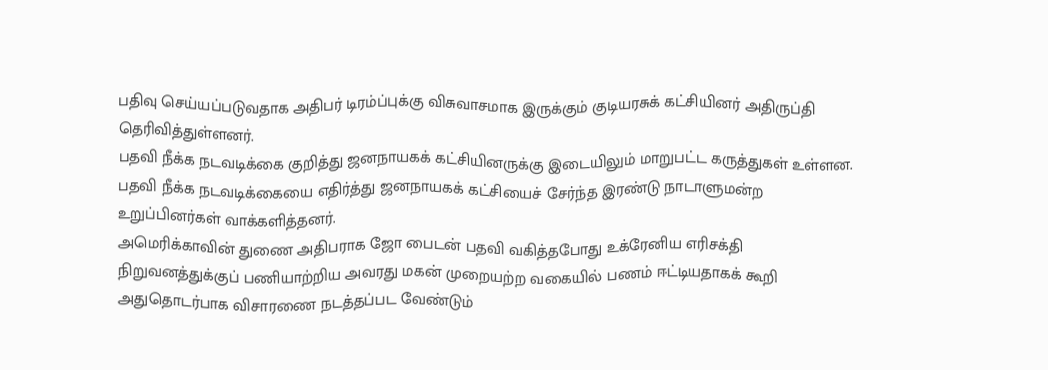பதிவு செய்யப்படுவதாக அதிபர் டிரம்ப்புக்கு விசுவாசமாக இருக்கும் குடியரசுக் கட்சியினர் அதிருப்தி தெரிவித்துள்ளனர்.
பதவி நீக்க நடவடிக்கை குறித்து ஜனநாயகக் கட்சியினருக்கு இடையிலும் மாறுபட்ட கருத்துகள் உள்ளன.
பதவி நீக்க நடவடிக்கையை எதிர்த்து ஜனநாயகக் கட்சியைச் சேர்ந்த இரண்டு நாடாளுமன்ற உறுப்பினர்கள் வாக்களித்தனர்.
அமெரிக்காவின் துணை அதிபராக ஜோ பைடன் பதவி வகித்தபோது உக்ரேனிய எரிசக்தி நிறுவனத்துக்குப் பணியாற்றிய அவரது மகன் முறையற்ற வகையில் பணம் ஈட்டியதாகக் கூறி அதுதொடர்பாக விசாரணை நடத்தப்பட வேண்டும்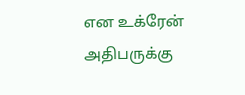என உக்ரேன் அதிபருக்கு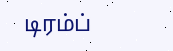டிரம்ப்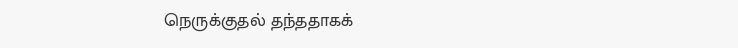நெருக்குதல் தந்ததாகக்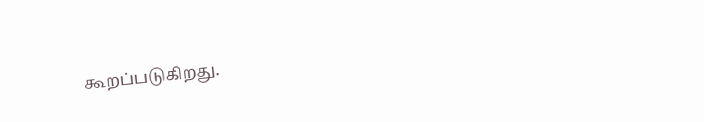கூறப்படுகிறது.